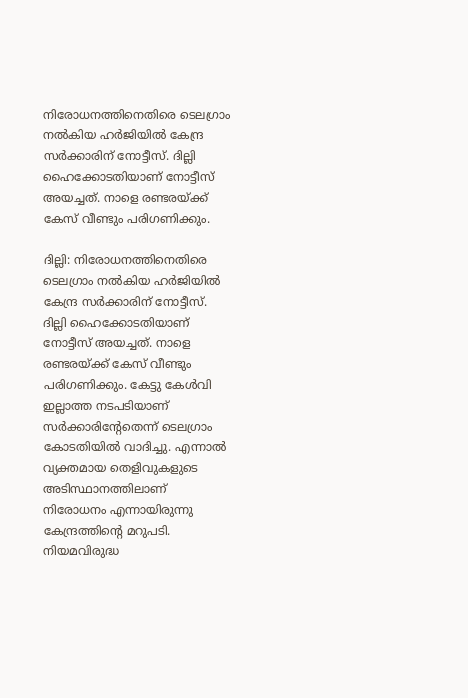നിരോധനത്തിനെതിരെ ടെലഗ്രാം നൽകിയ ഹർജിയിൽ കേന്ദ്ര സർക്കാരിന് നോട്ടീസ്. ദില്ലി ഹൈക്കോടതിയാണ് നോട്ടീസ് അയച്ചത്. നാളെ രണ്ടരയ്ക്ക് കേസ് വീണ്ടും പരിഗണിക്കും.

ദില്ലി: നിരോധനത്തിനെതിരെ ടെലഗ്രാം നൽകിയ ഹർജിയിൽ കേന്ദ്ര സർക്കാരിന് നോട്ടീസ്. ദില്ലി ഹൈക്കോടതിയാണ് നോട്ടീസ് അയച്ചത്. നാളെ രണ്ടരയ്ക്ക് കേസ് വീണ്ടും പരിഗണിക്കും. കേട്ടു കേൾവി ഇല്ലാത്ത നടപടിയാണ് സർക്കാരിൻ്റേതെന്ന് ടെലഗ്രാം കോടതിയിൽ വാദിച്ചു. എന്നാൽ വ്യക്തമായ തെളിവുകളുടെ അടിസ്ഥാനത്തിലാണ് നിരോധനം എന്നായിരുന്നു കേന്ദ്രത്തിൻ്റെ മറുപടി. നിയമവിരുദ്ധ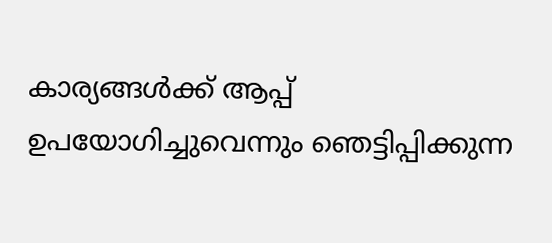കാര്യങ്ങൾക്ക് ആപ്പ് ഉപയോഗിച്ചുവെന്നും ഞെട്ടിപ്പിക്കുന്ന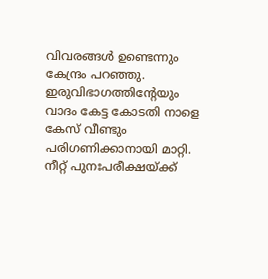വിവരങ്ങൾ ഉണ്ടെന്നും കേന്ദ്രം പറഞ്ഞു. ഇരുവിഭാഗത്തിൻ്റേയും വാദം കേട്ട കോടതി നാളെ കേസ് വീണ്ടും പരിഗണിക്കാനായി മാറ്റി. നീറ്റ് പുനഃപരീക്ഷയ്ക്ക്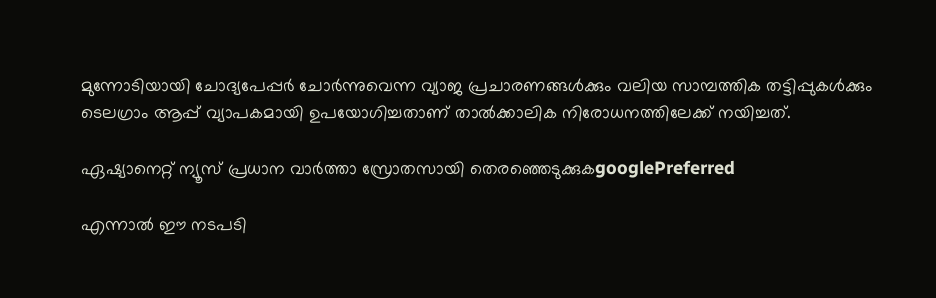മുന്നോടിയായി ചോദ്യപേപ്പർ ചോർന്നുവെന്ന വ്യാജ പ്രചാരണങ്ങൾക്കും വലിയ സാമ്പത്തിക തട്ടിപ്പുകൾക്കും ടെലഗ്രാം ആപ്പ് വ്യാപകമായി ഉപയോഗിച്ചതാണ് താൽക്കാലിക നിരോധനത്തിലേക്ക് നയിച്ചത്.

ഏഷ്യാനെറ്റ് ന്യൂസ് പ്രധാന വാർത്താ സ്രോതസായി തെരഞ്ഞെടുക്കുകgooglePreferred

എന്നാൽ ഈ നടപടി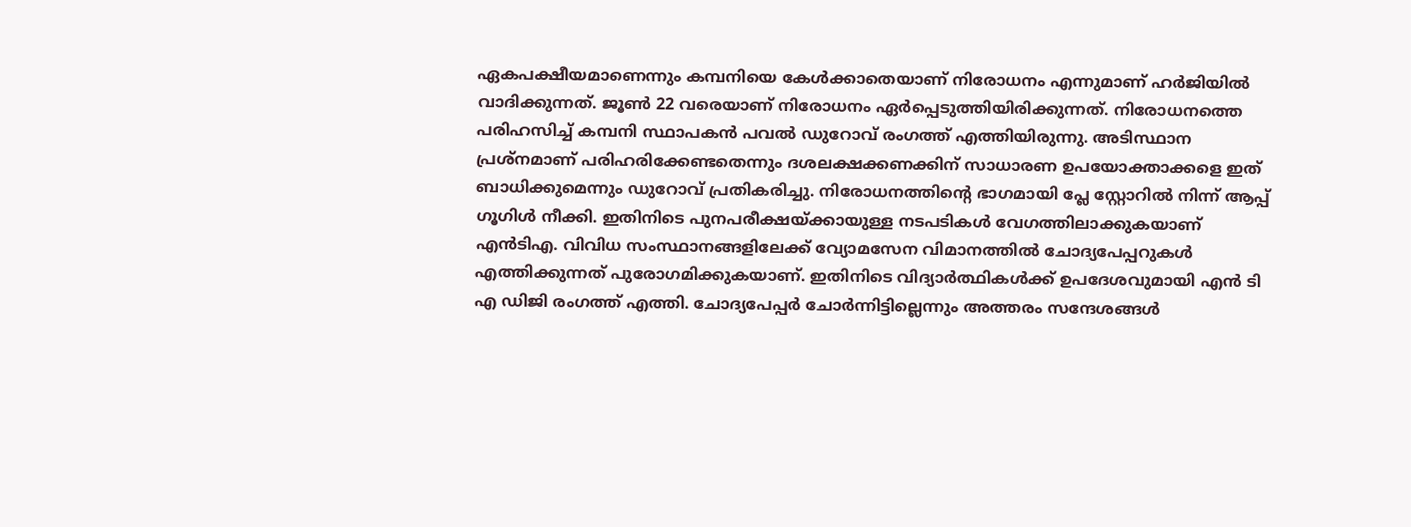ഏകപക്ഷീയമാണെന്നും കമ്പനിയെ കേൾക്കാതെയാണ് നിരോധനം എന്നുമാണ് ഹർജിയിൽ വാദിക്കുന്നത്. ജൂൺ 22 വരെയാണ് നിരോധനം ഏർപ്പെടുത്തിയിരിക്കുന്നത്. നിരോധനത്തെ പരിഹസിച്ച് കമ്പനി സ്ഥാപകൻ പവൽ ഡുറോവ് രംഗത്ത് എത്തിയിരുന്നു. അടിസ്ഥാന പ്രശ്‌നമാണ് പരിഹരിക്കേണ്ടതെന്നും ദശലക്ഷക്കണക്കിന് സാധാരണ ഉപയോക്താക്കളെ ഇത് ബാധിക്കുമെന്നും ഡുറോവ് പ്രതികരിച്ചു. നിരോധനത്തിന്റെ ഭാഗമായി പ്ലേ സ്റ്റോറിൽ നിന്ന് ആപ്പ് ഗൂഗിൾ നീക്കി. ഇതിനിടെ പുനപരീക്ഷയ്ക്കായുള്ള നടപടികൾ വേഗത്തിലാക്കുകയാണ് എൻടിഎ. വിവിധ സംസ്ഥാനങ്ങളിലേക്ക് വ്യോമസേന വിമാനത്തിൽ ചോദ്യപേപ്പറുകൾ എത്തിക്കുന്നത് പുരോഗമിക്കുകയാണ്. ഇതിനിടെ വിദ്യാർത്ഥികൾക്ക് ഉപദേശവുമായി എൻ ടി എ ഡിജി രംഗത്ത് എത്തി. ചോദ്യപേപ്പർ ചോർന്നിട്ടില്ലെന്നും അത്തരം സന്ദേശങ്ങൾ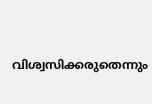വിശ്വസിക്കരുതെന്നും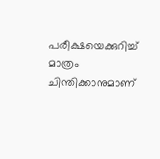പരീക്ഷയെക്കുറിച്ച് മാത്രം ചിന്തിക്കാനുമാണ്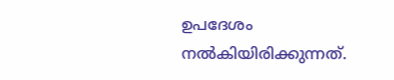ഉപദേശം നൽകിയിരിക്കുന്നത്.